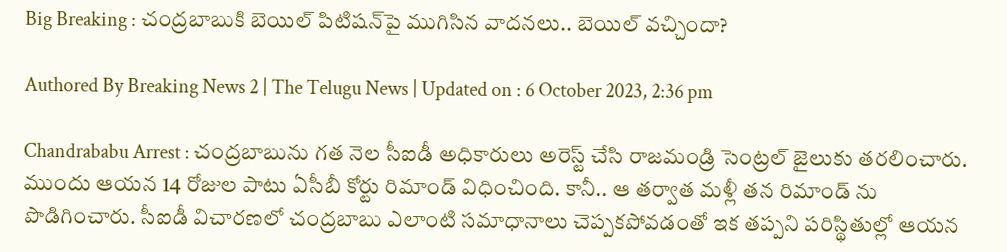Big Breaking : చంద్రబాబుకి బెయిల్ పిటిషన్‌పై ముగిసిన వాదనలు.. బెయిల్ వచ్చిందా?

Authored By Breaking News 2 | The Telugu News | Updated on : 6 October 2023, 2:36 pm

Chandrababu Arrest : చంద్రబాబును గత నెల సీఐడీ అధికారులు అరెస్ట్ చేసి రాజమండ్రి సెంట్రల్ జైలుకు తరలించారు. ముందు ఆయన 14 రోజుల పాటు ఏసీబీ కోర్టు రిమాండ్ విధించింది. కానీ.. ఆ తర్వాత మళ్లీ తన రిమాండ్ ను పొడిగించారు. సీఐడీ విచారణలో చంద్రబాబు ఎలాంటి సమాధానాలు చెప్పకపోవడంతో ఇక తప్పని పరిస్థితుల్లో ఆయన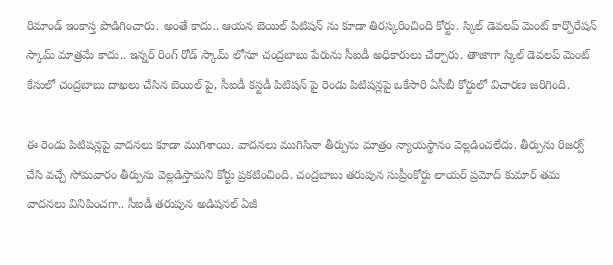రిమాండ్ ఇంకాస్త పొడిగించారు. అంతే కాదు.. ఆయన బెయిల్ పిటిషన్ ను కూడా తిరస్కరించింది కోర్టు. స్కిల్ డెవలప్ మెంట్ కార్పొరేషన్ స్కామ్ మాత్రమే కాదు.. ఇన్నర్ రింగ్ రోడ్ స్కామ్ లోనూ చంద్రబాబు పేరును సీఐడీ అధికారులు చేర్చారు. తాజాగా స్కిల్ డెవలప్ మెంట్ కేసులో చంద్రబాబు దాఖలు చేసిన బెయిల్ పై, సీఐడీ కస్టడీ పిటిషన్ పై రెండు పిటిషన్లపై ఒకేసారి ఏసీబీ కోర్టులో విచారణ జరిగింది.

ఈ రెండు పిటిషన్లపై వాదనలు కూడా ముగిశాయి. వాదనలు ముగిసినా తీర్పును మాత్రం న్యాయస్థానం వెల్లడించలేదు. తీర్పును రిజర్వ్ చేసి వచ్చే సోమవారం తీర్పును వెల్లడిస్తామని కోర్టు ప్రకటించింది. చంద్రబాబు తరుపున సుప్రీంకోర్టు లాయర్ ప్రమోద్ కుమార్ తమ వాదనలు వినిపించగా.. సీఐడీ తరుపున అడిషనల్ ఏజీ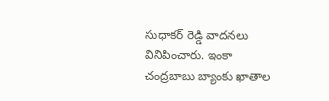సుధాకర్ రెడ్డి వాదనలు వినిపించారు. ఇంకా చంద్రబాబు బ్యాంకు ఖాతాల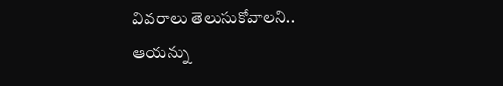వివరాలు తెలుసుకోవాలని.. ఆయన్ను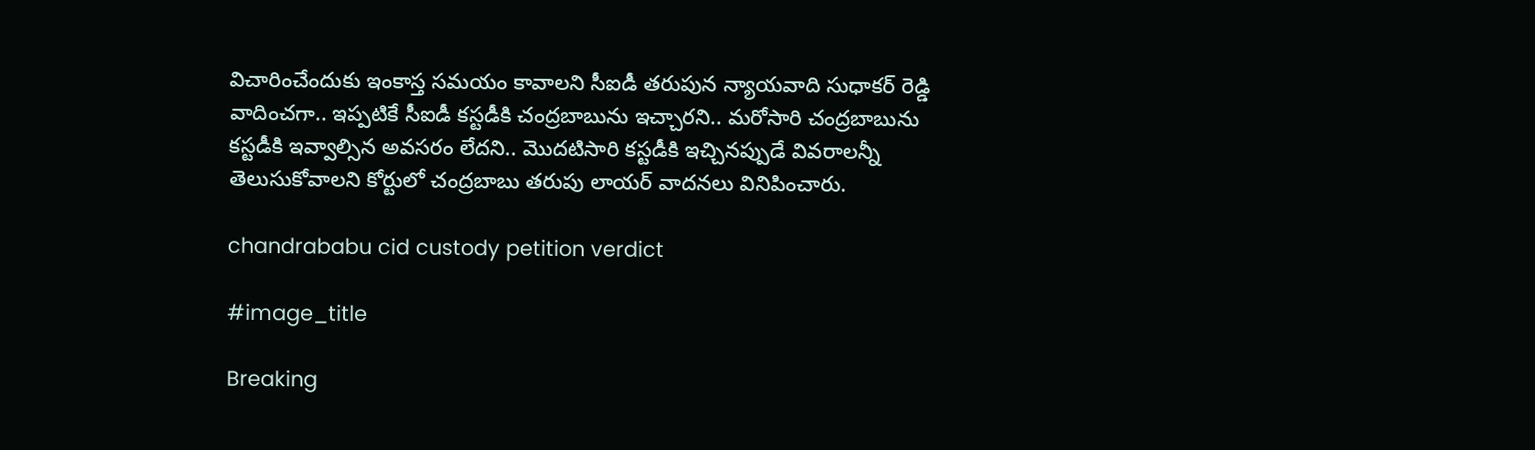విచారించేందుకు ఇంకాస్త సమయం కావాలని సీఐడీ తరుపున న్యాయవాది సుధాకర్ రెడ్డి వాదించగా.. ఇప్పటికే సీఐడీ కస్టడీకి చంద్రబాబును ఇచ్చారని.. మరోసారి చంద్రబాబును కస్టడీకి ఇవ్వాల్సిన అవసరం లేదని.. మొదటిసారి కస్టడీకి ఇచ్చినప్పుడే వివరాలన్నీ తెలుసుకోవాలని కోర్టులో చంద్రబాబు తరుపు లాయర్ వాదనలు వినిపించారు.

chandrababu cid custody petition verdict

#image_title

Breaking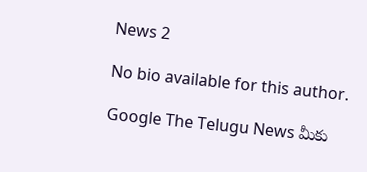News 2

No bio available for this author.

Google The Telugu News మీకు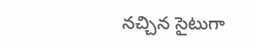నచ్చిన సైటుగా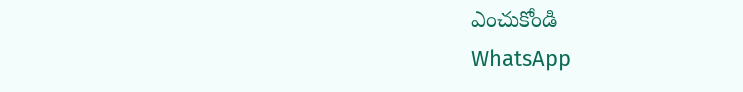ఎంచుకోండి
WhatsApp